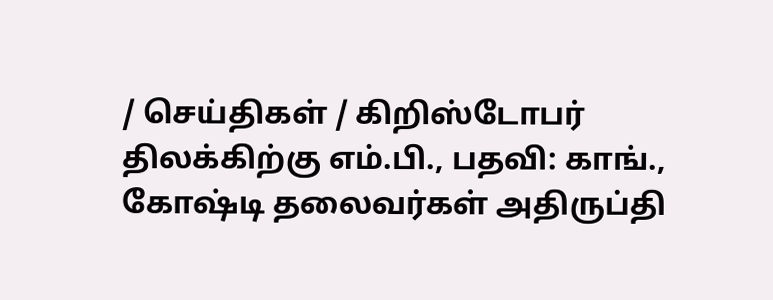/ செய்திகள் / கிறிஸ்டோபர் திலக்கிற்கு எம்.பி., பதவி: காங்., கோஷ்டி தலைவர்கள் அதிருப்தி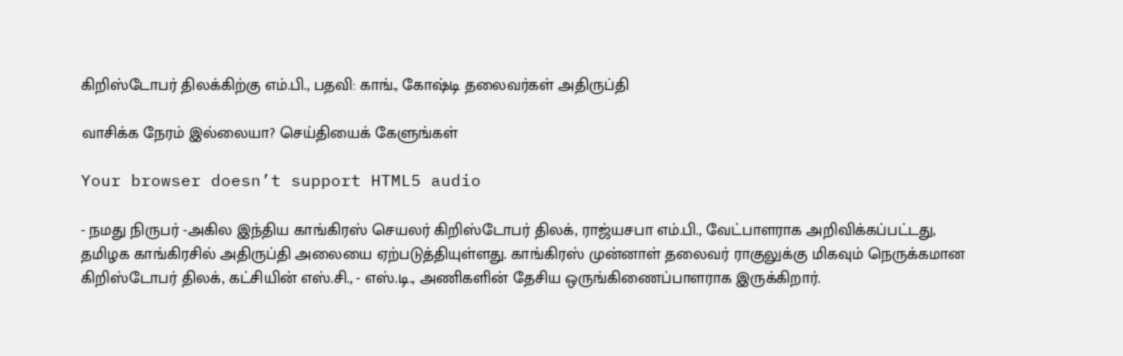கிறிஸ்டோபர் திலக்கிற்கு எம்.பி., பதவி: காங்., கோஷ்டி தலைவர்கள் அதிருப்தி

வாசிக்க நேரம் இல்லையா? செய்தியைக் கேளுங்கள்

Your browser doesn’t support HTML5 audio

- நமது நிருபர் -அகில இந்திய காங்கிரஸ் செயலர் கிறிஸ்டோபர் திலக், ராஜ்யசபா எம்.பி., வேட்பாளராக அறிவிக்கப்பட்டது, தமிழக காங்கிரசில் அதிருப்தி அலையை ஏற்படுத்தியுள்ளது. காங்கிரஸ் முன்னாள் தலைவர் ராகுலுக்கு மிகவும் நெருக்கமான கிறிஸ்டோபர் திலக், கட்சியின் எஸ்.சி., - எஸ்.டி., அணிகளின் தேசிய ஒருங்கிணைப்பாளராக இருக்கிறார்.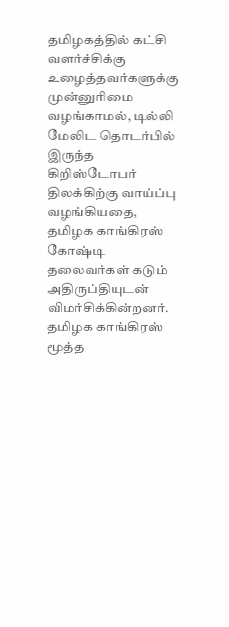தமிழகத்தில் கட்சி வளர்ச்சிக்கு உழைத்தவர்களுக்கு முன்னுரிமை வழங்காமல், டில்லி மேலிட தொடர்பில் இருந்த கிறிஸ்டோபர் திலக்கிற்கு வாய்ப்பு வழங்கியதை, தமிழக காங்கிரஸ் கோஷ்டி தலைவர்கள் கடும் அதிருப்தியுடன் விமர்சிக்கின்றனர். தமிழக காங்கிரஸ் மூத்த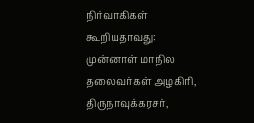நிர்வாகிகள் கூறியதாவது: முன்னாள் மாநில தலைவர்கள் அழகிரி, திருநாவுக்கரசர்,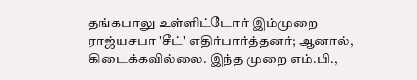தங்கபாலு உள்ளிட்டோர் இம்முறை ராஜ்யசபா 'சீட்' எதிர்பார்த்தனர்; ஆனால், கிடைக்கவில்லை. இந்த முறை எம்.பி.,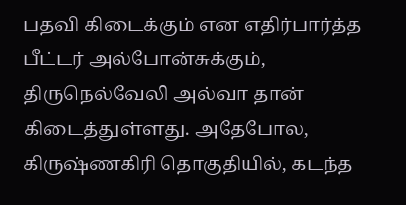பதவி கிடைக்கும் என எதிர்பார்த்த பீட்டர் அல்போன்சுக்கும், திருநெல்வேலி அல்வா தான் கிடைத்துள்ளது. அதேபோல, கிருஷ்ணகிரி தொகுதியில், கடந்த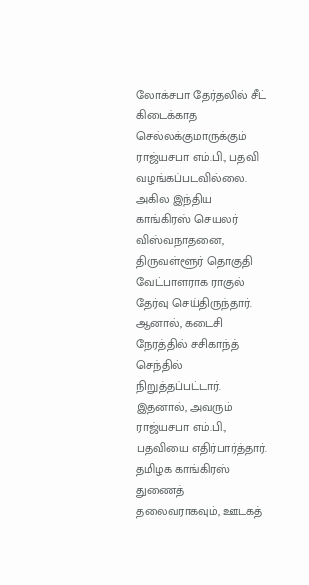லோக்சபா தேர்தலில் சீட் கிடைக்காத செல்லக்குமாருக்கும் ராஜ்யசபா எம்.பி., பதவி வழங்கப்படவில்லை. அகில இந்திய காங்கிரஸ் செயலர் விஸ்வநாதனை, திருவள்ளூர் தொகுதி வேட்பாளராக ராகுல் தேர்வு செய்திருந்தார். ஆனால், கடைசி நேரத்தில் சசிகாந்த் செந்தில் நிறுத்தப்பட்டார். இதனால், அவரும் ராஜ்யசபா எம்.பி., பதவியை எதிர்பார்த்தார். தமிழக காங்கிரஸ் துணைத் தலைவராகவும், ஊடகத்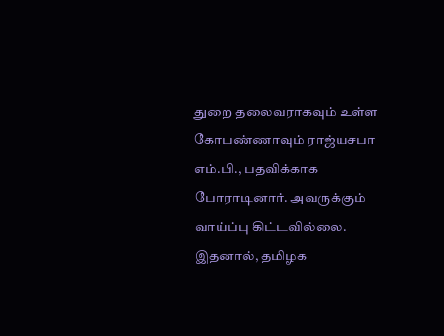துறை தலைவராகவும் உள்ள கோபண்ணாவும் ராஜ்யசபா எம்.பி., பதவிக்காக போராடினார். அவருக்கும் வாய்ப்பு கிட்டவில்லை. இதனால், தமிழக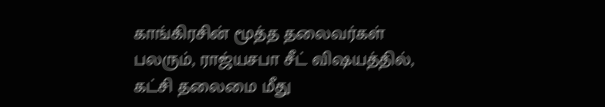காங்கிரசின் மூத்த தலைவர்கள் பலரும், ராஜ்யசபா சீட் விஷயத்தில், கட்சி தலைமை மீது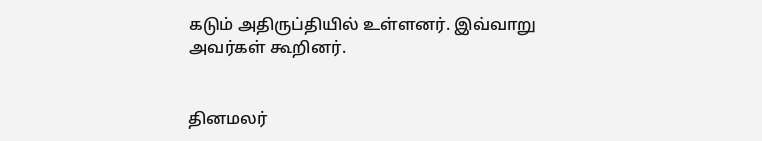கடும் அதிருப்தியில் உள்ளனர். இவ்வாறு அவர்கள் கூறினர்.


தினமலர்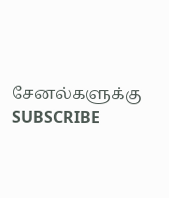சேனல்களுக்கு SUBSCRIBE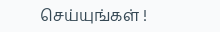செய்யுங்கள் !